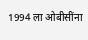1994 ला ओबीसींना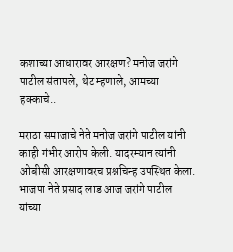कशाच्या आधारावर आरक्षण? मनोज जरांगे पाटील संतापले, थेट म्हणाले, आमच्या हक्काचे..

मराठा समाजाचे नेते मनोज जरांगे पाटील यांनी काही गंभीर आरोप केली. यादरम्यान त्यांनी ओबीसी आरक्षणावरच प्रश्नचिन्ह उपस्थित केला. भाजपा नेते प्रसाद लाड आज जरांगे पाटील यांच्या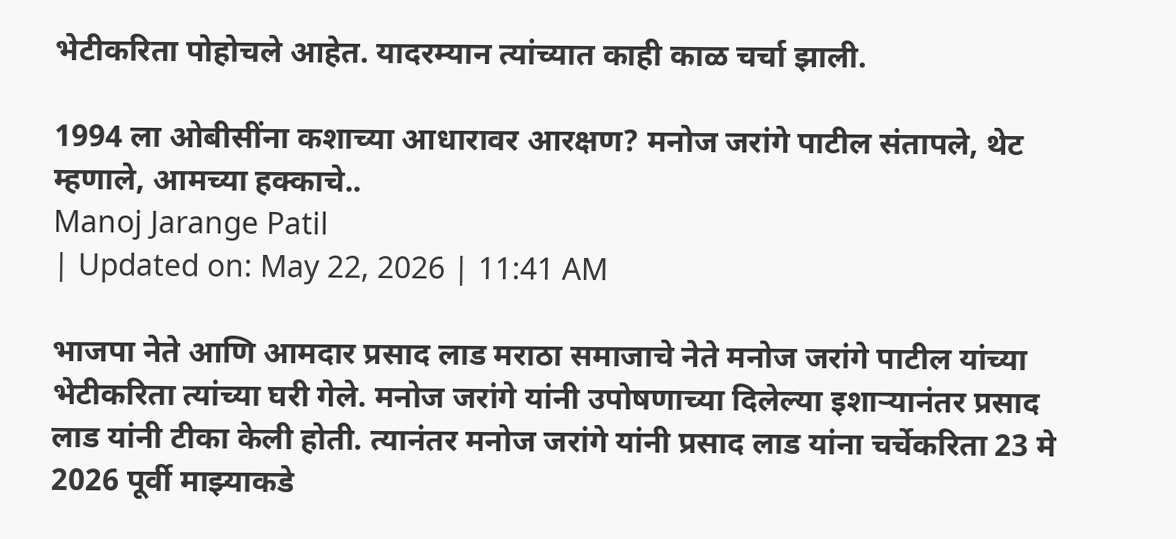भेटीकरिता पोहोचले आहेत. यादरम्यान त्यांच्यात काही काळ चर्चा झाली.

1994 ला ओबीसींना कशाच्या आधारावर आरक्षण? मनोज जरांगे पाटील संतापले, थेट म्हणाले, आमच्या हक्काचे..
Manoj Jarange Patil
| Updated on: May 22, 2026 | 11:41 AM

भाजपा नेते आणि आमदार प्रसाद लाड मराठा समाजाचे नेते मनोज जरांगे पाटील यांच्या भेटीकरिता त्यांच्या घरी गेले. मनोज जरांगे यांनी उपोषणाच्या दिलेल्या इशाऱ्यानंतर प्रसाद लाड यांनी टीका केली होती. त्यानंतर मनोज जरांगे यांनी प्रसाद लाड यांना चर्चेकरिता 23 मे 2026 पूर्वी माझ्याकडे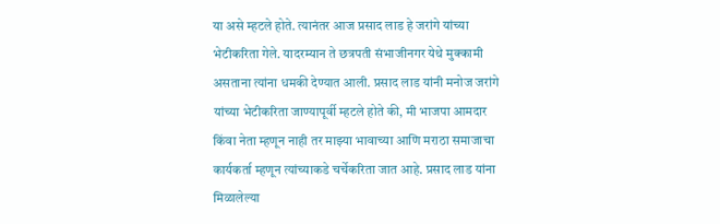या असे म्हटले होते. त्यानंतर आज प्रसाद लाड हे जरांगे यांच्या भेटीकरिता गेले. यादरम्यान ते छत्रपती संभाजीनगर येथे मुक्कामी असताना त्यांना धमकी देण्यात आली. प्रसाद लाड यांनी मनोज जरांगे यांच्या भेटीकरिता जाण्यापूर्वी म्हटले होते की, मी भाजपा आमदार किंवा नेता म्हणून नाही तर माझ्या भावाच्या आणि मराठा समाजाचा कार्यकर्ता म्हणून त्यांच्याकडे चर्चेकरिता जात आहे. प्रसाद लाड यांना मिळालेल्या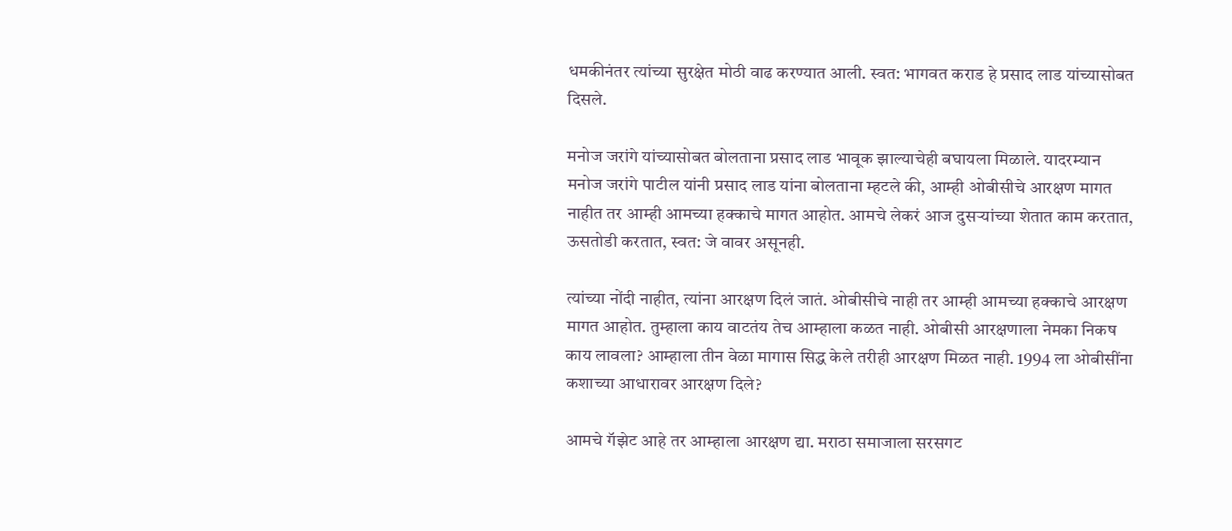धमकीनंतर त्यांच्या सुरक्षेत मोठी वाढ करण्यात आली. स्वत: भागवत कराड हे प्रसाद लाड यांच्यासोबत दिसले.

मनोज जरांगे यांच्यासोबत बोलताना प्रसाद लाड भावूक झाल्याचेही बघायला मिळाले. यादरम्यान मनोज जरांगे पाटील यांनी प्रसाद लाड यांना बोलताना म्हटले की, आम्ही ओबीसीचे आरक्षण मागत नाहीत तर आम्ही आमच्या हक्काचे मागत आहोत. आमचे लेकरं आज दुसऱ्यांच्या शेतात काम करतात, ऊसतोडी करतात, स्वत: जे वावर असूनही.

त्यांच्या नोंदी नाहीत, त्यांना आरक्षण दिलं जातं. ओबीसीचे नाही तर आम्ही आमच्या हक्काचे आरक्षण मागत आहोत. तुम्हाला काय वाटतंय तेच आम्हाला कळत नाही. ओबीसी आरक्षणाला नेमका निकष काय लावला? आम्हाला तीन वेळा मागास सिद्ध केले तरीही आरक्षण मिळत नाही. 1994 ला ओबीसींना कशाच्या आधारावर आरक्षण दिले?

आमचे गॅझेट आहे तर आम्हाला आरक्षण द्या. मराठा समाजाला सरसगट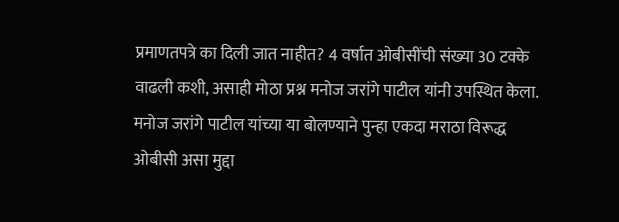प्रमाणतपत्रे का दिली जात नाहीत? 4 वर्षात ओबीसींची संख्या 30 टक्के वाढली कशी, असाही मोठा प्रश्न मनोज जरांगे पाटील यांनी उपस्थित केला. मनोज जरांगे पाटील यांच्या या बोलण्याने पुन्हा एकदा मराठा विरूद्ध ओबीसी असा मुद्दा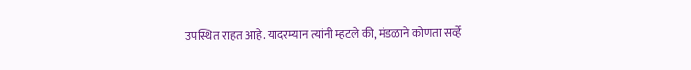उपस्थित राहत आहे. यादरम्यान त्यांनी म्हटले की, मंडळाने कोणता सर्व्हे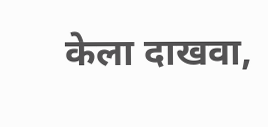केला दाखवा,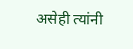असेही त्यांनी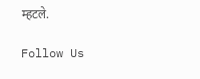म्हटले.

Follow Us